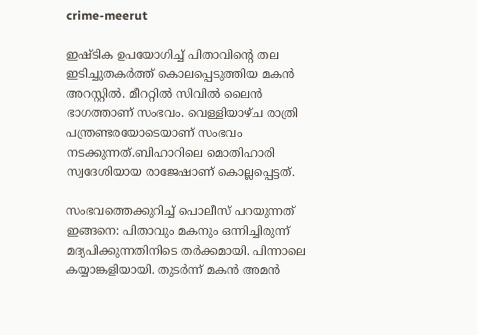crime-meerut

ഇഷ്ടിക ഉപയോഗിച്ച് പിതാവിന്റെ തല ഇടിച്ചുതകര്‍ത്ത് കൊലപ്പെടുത്തിയ മകന്‍ അറസ്റ്റില്‍. മീററ്റില്‍ സിവില്‍ ലൈന്‍ ഭാഗത്താണ് സംഭവം. വെള്ളിയാഴ്ച രാത്രി പന്ത്രണ്ടരയോടെയാണ് സംഭവം നടക്കുന്നത്.ബിഹാറിലെ മൊതിഹാരി സ്വദേശിയായ രാജേഷാണ് കൊല്ലപ്പെട്ടത്.

സംഭവത്തെക്കുറിച്ച് പൊലീസ് പറയുന്നത് ഇങ്ങനെ: പിതാവും മകനും ഒന്നിച്ചിരുന്ന് മദ്യപിക്കുന്നതിനിടെ തര്‍ക്കമായി. പിന്നാലെ കയ്യാങ്കളിയായി. തുടര്‍ന്ന് മകന്‍ അമന്‍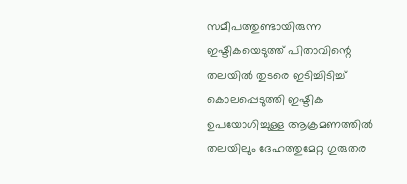സമീപത്തുണ്ടായിരുന്ന ഇഷ്ടികയെടുത്ത് പിതാവിന്റെ തലയില്‍ തുടരെ ഇടിച്ചിടിച്ച് കൊലപ്പെടുത്തി ഇഷ്ടിക ഉപയോഗിച്ചുള്ള ആക്രമണത്തില്‍ തലയിലും ദേഹത്തുമേറ്റ ഗുരുതര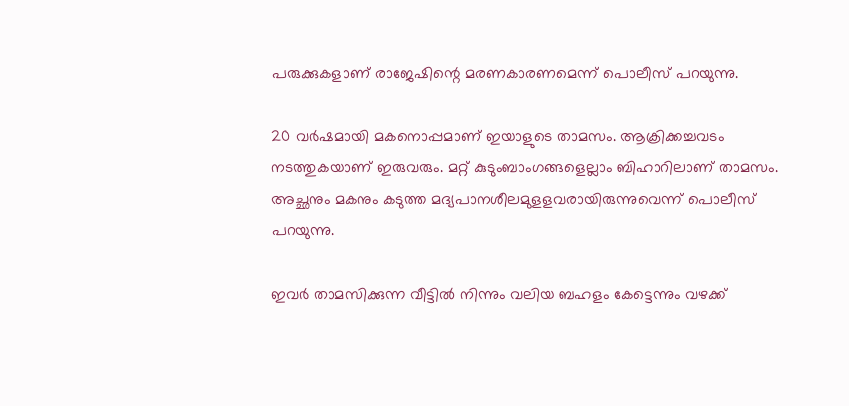പരുക്കുകളാണ് രാജേഷിന്റെ മരണകാരണമെന്ന് പൊലീസ് പറയുന്നു.

20 വര്‍ഷമായി മകനൊപ്പമാണ് ഇയാളുടെ താമസം. ആക്രിക്കച്ചവടം നടത്തുകയാണ് ഇരുവരും. മറ്റ് കുടുംബാംഗങ്ങളെല്ലാം ബിഹാറിലാണ് താമസം. അച്ഛനും മകനും കടുത്ത മദ്യപാനശീലമുളളവരായിരുന്നുവെന്ന് പൊലീസ് പറയുന്നു.

ഇവര്‍ താമസിക്കുന്ന വീട്ടില്‍ നിന്നും വലിയ ബഹളം കേട്ടെന്നും വഴക്ക്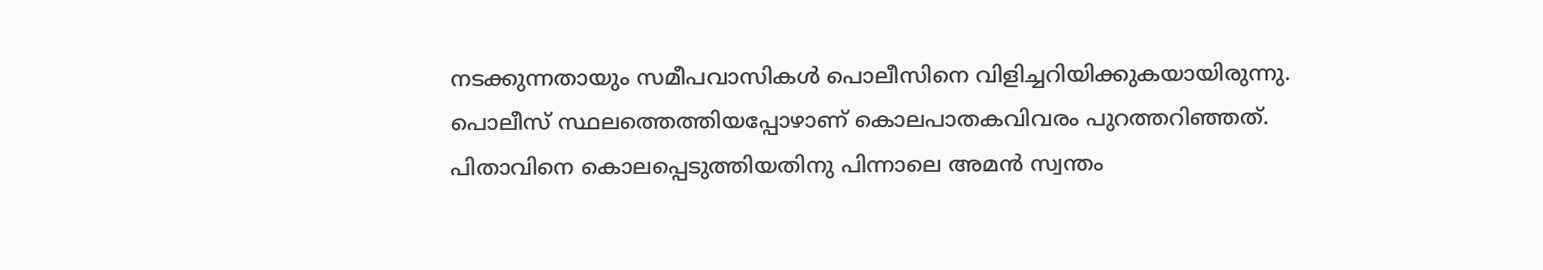നടക്കുന്നതായും സമീപവാസികള്‍ പൊലീസിനെ വിളിച്ചറിയിക്കുകയായിരുന്നു. പൊലീസ് സ്ഥലത്തെത്തിയപ്പോഴാണ് കൊലപാതകവിവരം പുറത്തറിഞ്ഞത്. പിതാവിനെ കൊലപ്പെടുത്തിയതിനു പിന്നാലെ അമന്‍ സ്വന്തം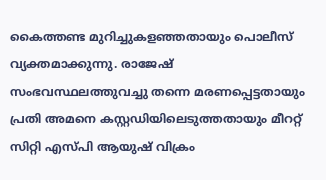കൈത്തണ്ട മുറിച്ചുകളഞ്ഞതായും പൊലീസ് വ്യക്തമാക്കുന്നു. രാജേഷ് സംഭവസ്ഥലത്തുവച്ചു തന്നെ മരണപ്പെട്ടതായും പ്രതി അമനെ കസ്റ്റഡിയിലെടുത്തതായും മീററ്റ് സിറ്റി എസ്പി ആയുഷ് വിക്രം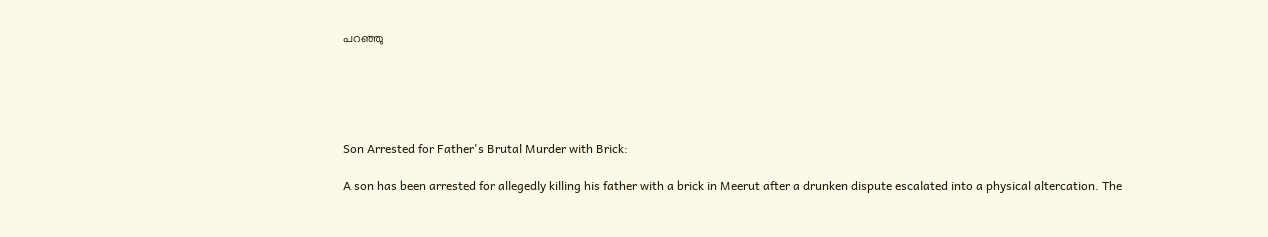പറഞ്ഞു





Son Arrested for Father's Brutal Murder with Brick:

A son has been arrested for allegedly killing his father with a brick in Meerut after a drunken dispute escalated into a physical altercation. The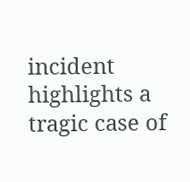incident highlights a tragic case of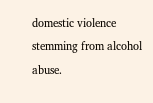domestic violence stemming from alcohol abuse.